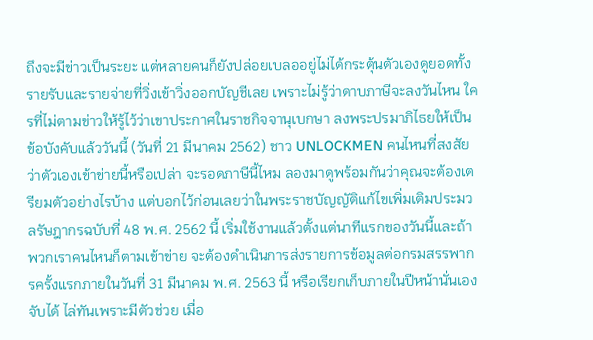ถึงจะมีข่าวเป็นระยะ แต่หลายคนก็ยังปล่อยเบลออยู่ไม่ได้กระตุ้นตัวเองดูยอดทั้งรายรับและรายจ่ายที่วิ่งเข้าวิ่งออกบัญชีเลย เพราะไม่รู้ว่าดาบภาษีจะลงวันไหน ใครที่ไม่ตามข่าวให้รู้ไว้ว่าเขาประกาศในราชกิจจานุเบกษา ลงพระปรมาภิไธยให้เป็นข้อบังคับแล้ววันนี้ (วันที่ 21 มีนาคม 2562) ชาว UNLOCKMEN คนไหนที่สงสัยว่าตัวเองเข้าข่ายนี้หรือเปล่า จะรอดภาษีนี้ไหม ลองมาดูพร้อมกันว่าคุณจะต้องเตรียมตัวอย่างไรบ้าง แต่บอกไว้ก่อนเลยว่าในพระราชบัญญัติแก้ไขเพิ่มเติมประมวลรัษฎากรฉบับที่ 48 พ.ศ. 2562 นี้ เริ่มใช้งานแล้วตั้งแต่นาทีแรกของวันนี้และถ้าพวกเราคนไหนก็ตามเข้าข่าย จะต้องดำเนินการส่งรายการข้อมูลต่อกรมสรรพากรครั้งแรกภายในวันที่ 31 มีนาคม พ.ศ. 2563 นี้ หรือเรียกเก็บภายในปีหน้านั่นเอง จับได้ ไล่ทันเพราะมีตัวช่วย เมื่อ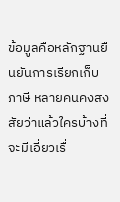ข้อมูลคือหลักฐานยืนยันการเรียกเก็บภาษี หลายคนคงสงสัยว่าแล้วใครบ้างที่จะมีเอี่ยวเรื่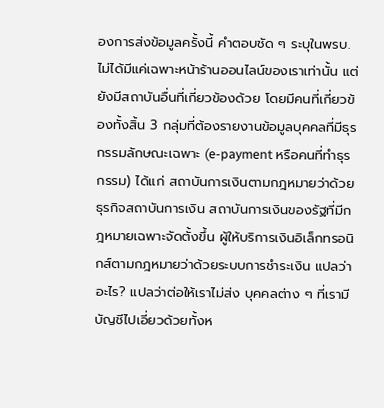องการส่งข้อมูลครั้งนี้ คำตอบชัด ๆ ระบุในพรบ. ไม่ได้มีแค่เฉพาะหน้าร้านออนไลน์ของเราเท่านั้น แต่ยังมีสถาบันอื่นที่เกี่ยวข้องด้วย โดยมีคนที่เกี่ยวข้องทั้งสิ้น 3 กลุ่มที่ต้องรายงานข้อมูลบุคคลที่มีธุรกรรมลักษณะเฉพาะ (e-payment หรือคนที่ทำธุรกรรม) ได้แก่ สถาบันการเงินตามกฎหมายว่าด้วยธุรกิจสถาบันการเงิน สถาบันการเงินของรัฐที่มีกฎหมายเฉพาะจัดตั้งขึ้น ผู้ให้บริการเงินอิเล็กทรอนิกส์ตามกฎหมายว่าด้วยระบบการชำระเงิน แปลว่าอะไร? แปลว่าต่อให้เราไม่ส่ง บุคคลต่าง ๆ ที่เรามีบัญชีไปเอี่ยวด้วยทั้งห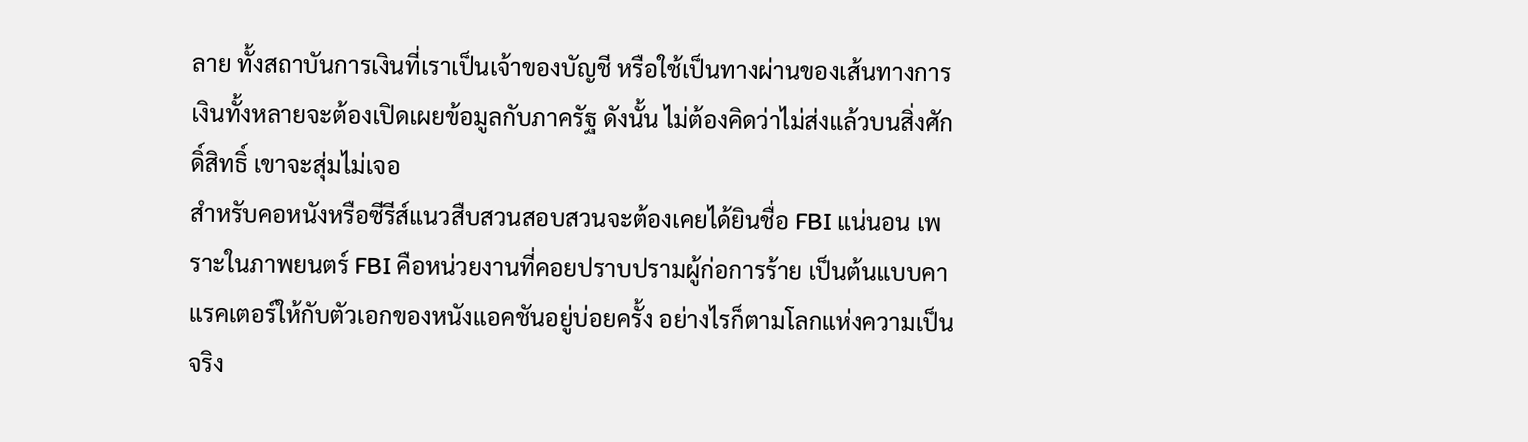ลาย ทั้งสถาบันการเงินที่เราเป็นเจ้าของบัญชี หรือใช้เป็นทางผ่านของเส้นทางการเงินทั้งหลายจะต้องเปิดเผยข้อมูลกับภาครัฐ ดังนั้น ไม่ต้องคิดว่าไม่ส่งแล้วบนสิ่งศักดิ์สิทธิ์ เขาจะสุ่มไม่เจอ
สำหรับคอหนังหรือซีรีส์แนวสืบสวนสอบสวนจะต้องเคยได้ยินชื่อ FBI แน่นอน เพราะในภาพยนตร์ FBI คือหน่วยงานที่คอยปราบปรามผู้ก่อการร้าย เป็นต้นแบบคาแรคเตอร์ให้กับตัวเอกของหนังแอคชันอยู่บ่อยครั้ง อย่างไรก็ตามโลกแห่งความเป็นจริง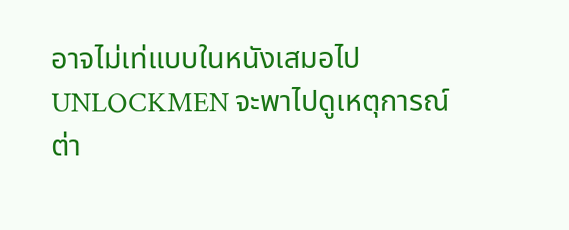อาจไม่เท่แบบในหนังเสมอไป UNLOCKMEN จะพาไปดูเหตุการณ์ต่า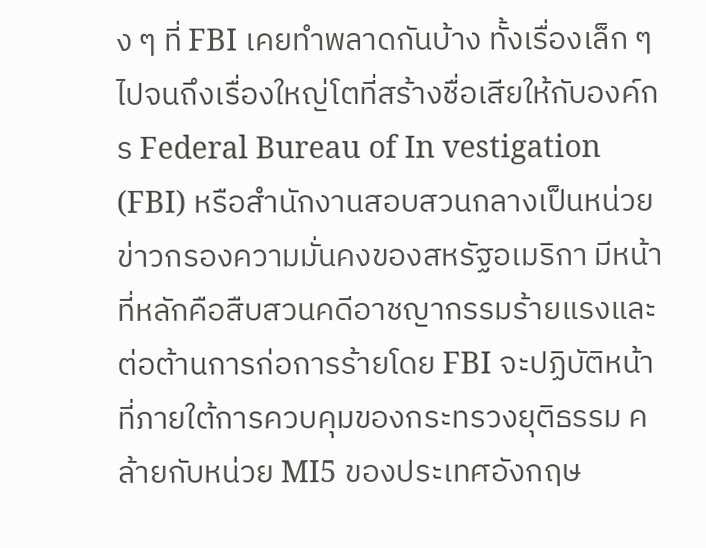ง ๆ ที่ FBI เคยทำพลาดกันบ้าง ทั้งเรื่องเล็ก ๆ ไปจนถึงเรื่องใหญ่โตที่สร้างชื่อเสียให้กับองค์กร Federal Bureau of In vestigation (FBI) หรือสำนักงานสอบสวนกลางเป็นหน่วยข่าวกรองความมั่นคงของสหรัฐอเมริกา มีหน้าที่หลักคือสืบสวนคดีอาชญากรรมร้ายแรงและต่อต้านการก่อการร้ายโดย FBI จะปฏิบัติหน้าที่ภายใต้การควบคุมของกระทรวงยุติธรรม คล้ายกับหน่วย MI5 ของประเทศอังกฤษ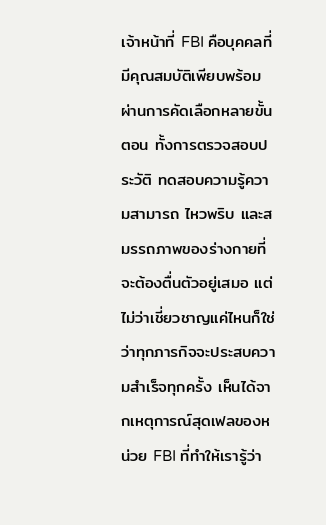เจ้าหน้าที่ FBI คือบุคคลที่มีคุณสมบัติเพียบพร้อม ผ่านการคัดเลือกหลายขั้นตอน ทั้งการตรวจสอบประวัติ ทดสอบความรู้ความสามารถ ไหวพริบ และสมรรถภาพของร่างกายที่จะต้องตื่นตัวอยู่เสมอ แต่ไม่ว่าเชี่ยวชาญแค่ไหนก็ใช่ว่าทุกภารกิจจะประสบความสำเร็จทุกครั้ง เห็นได้จากเหตุการณ์สุดเฟลของหน่วย FBI ที่ทำให้เรารู้ว่า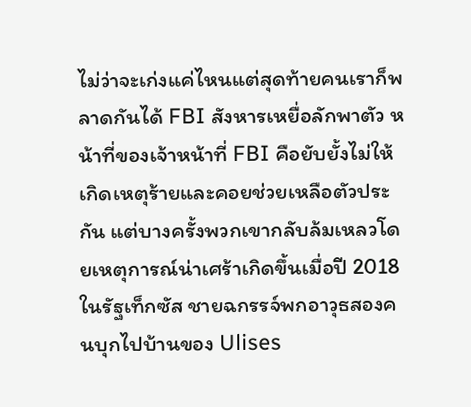ไม่ว่าจะเก่งแค่ไหนแต่สุดท้ายคนเราก็พลาดกันได้ FBI สังหารเหยื่อลักพาตัว หน้าที่ของเจ้าหน้าที่ FBI คือยับยั้งไม่ให้เกิดเหตุร้ายและคอยช่วยเหลือตัวประกัน แต่บางครั้งพวกเขากลับล้มเหลวโดยเหตุการณ์น่าเศร้าเกิดขึ้นเมื่อปี 2018 ในรัฐเท็กซัส ชายฉกรรจ์พกอาวุธสองคนบุกไปบ้านของ Ulises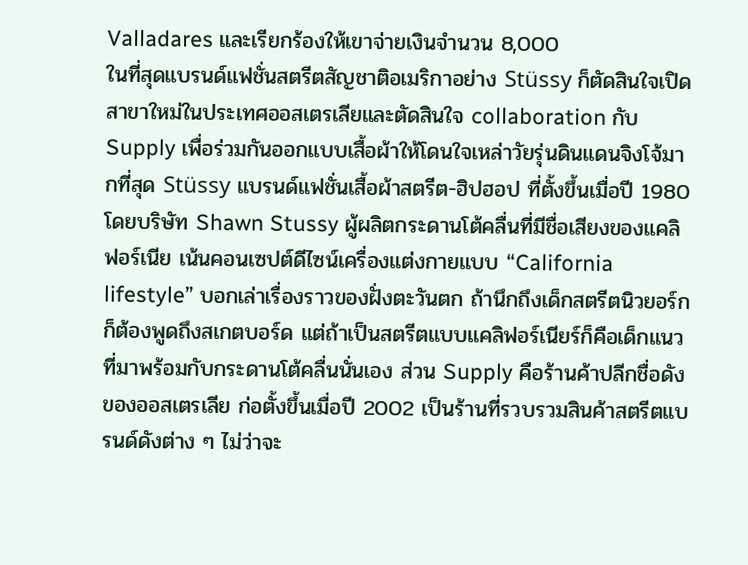Valladares และเรียกร้องให้เขาจ่ายเงินจำนวน 8,000
ในที่สุดแบรนด์แฟชั่นสตรีตสัญชาติอเมริกาอย่าง Stüssy ก็ตัดสินใจเปิดสาขาใหม่ในประเทศออสเตรเลียและตัดสินใจ collaboration กับ Supply เพื่อร่วมกันออกแบบเสื้อผ้าให้โดนใจเหล่าวัยรุ่นดินแดนจิงโจ้มากที่สุด Stüssy แบรนด์แฟชั่นเสื้อผ้าสตรีต-ฮิปฮอป ที่ตั้งขึ้นเมื่อปี 1980 โดยบริษัท Shawn Stussy ผู้ผลิตกระดานโต้คลื่นที่มีชื่อเสียงของแคลิฟอร์เนีย เน้นคอนเซปต์ดีไซน์เครื่องแต่งกายแบบ “California lifestyle” บอกเล่าเรื่องราวของฝั่งตะวันตก ถ้านึกถึงเด็กสตรีตนิวยอร์กก็ต้องพูดถึงสเกตบอร์ด แต่ถ้าเป็นสตรีตแบบแคลิฟอร์เนียร์ก็คือเด็กแนวที่มาพร้อมกับกระดานโต้คลื่นนั่นเอง ส่วน Supply คือร้านค้าปลีกชื่อดังของออสเตรเลีย ก่อตั้งขึ้นเมื่อปี 2002 เป็นร้านที่รวบรวมสินค้าสตรีตแบรนด์ดังต่าง ๆ ไม่ว่าจะ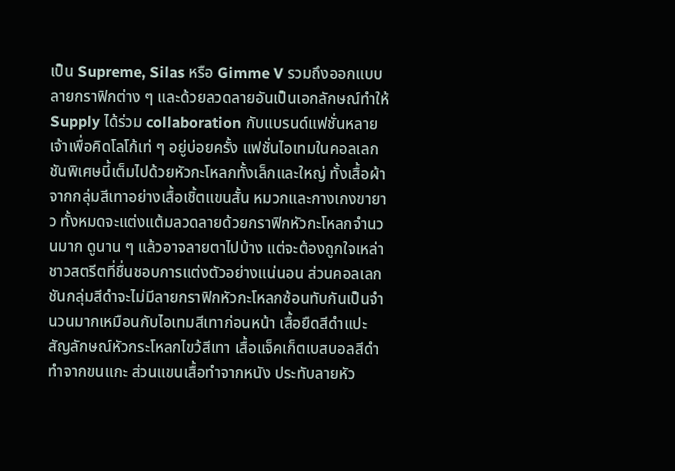เป็น Supreme, Silas หรือ Gimme V รวมถึงออกแบบลายกราฟิกต่าง ๆ และด้วยลวดลายอันเป็นเอกลักษณ์ทำให้ Supply ได้ร่วม collaboration กับแบรนด์แฟชั่นหลายเจ้าเพื่อคิดโลโก้เท่ ๆ อยู่บ่อยครั้ง แฟชั่นไอเทมในคอลเลกชันพิเศษนี้เต็มไปด้วยหัวกะโหลกทั้งเล็กและใหญ่ ทั้งเสื้อผ้าจากกลุ่มสีเทาอย่างเสื้อเชิ้ตแขนสั้น หมวกและกางเกงขายาว ทั้งหมดจะแต่งแต้มลวดลายด้วยกราฟิกหัวกะโหลกจำนวนมาก ดูนาน ๆ แล้วอาจลายตาไปบ้าง แต่จะต้องถูกใจเหล่าชาวสตรีตที่ชื่นชอบการแต่งตัวอย่างแน่นอน ส่วนคอลเลกชันกลุ่มสีดำจะไม่มีลายกราฟิกหัวกะโหลกซ้อนทับกันเป็นจำนวนมากเหมือนกับไอเทมสีเทาก่อนหน้า เสื้อยืดสีดำแปะสัญลักษณ์หัวกระโหลกไขว้สีเทา เสื้อแจ็คเก็ตเบสบอลสีดำทำจากขนแกะ ส่วนแขนเสื้อทำจากหนัง ประทับลายหัว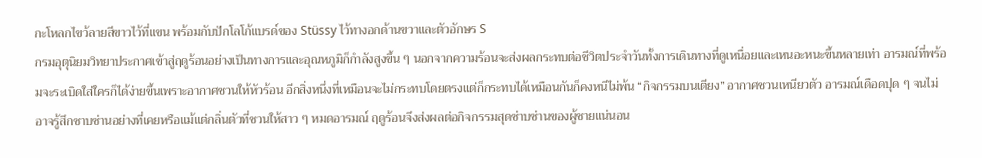กะโหลกไขว้ลายสีขาวไว้ที่แขน พร้อมกับปักโลโก้แบรด์ของ Stüssy ไว้ทางอกด้านขวาและตัวอักษร S
กรมอุตุนิยมวิทยาประกาศเข้าสู่ฤดูร้อนอย่างเป็นทางการและอุณหภูมิก็กำลังสูงขึ้น ๆ นอกจากความร้อนจะส่งผลกระทบต่อชีวิตประจำวันทั้งการเดินทางที่ดูเหนื่อยและเหนอะหนะขึ้นหลายเท่า อารมณ์ที่พร้อมจะระเบิดใส่ใครก็ได้ง่ายขึ้นเพราะอากาศชวนให้หัวร้อน อีกสิ่งหนึ่งที่เหมือนจะไม่กระทบโดยตรงแต่ก็กระทบได้เหมือนกันก็คงหนีไม่พ้น “กิจกรรมบนเตียง” อากาศชวนเหนียวตัว อารมณ์เดือดปุด ๆ จนไม่อาจรู้สึกซาบซ่านอย่างที่เคยหรือแม้แต่กลิ่นตัวที่ชวนให้สาว ๆ หมดอารมณ์ ฤดูร้อนจึงส่งผลต่อกิจกรรมสุดซ่าบซ่านของผู้ชายแน่นอน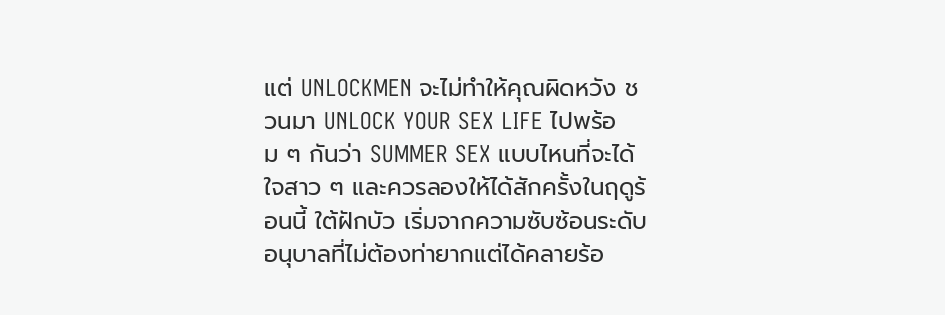แต่ UNLOCKMEN จะไม่ทำให้คุณผิดหวัง ชวนมา UNLOCK YOUR SEX LIFE ไปพร้อม ๆ กันว่า SUMMER SEX แบบไหนที่จะได้ใจสาว ๆ และควรลองให้ได้สักครั้งในฤดูร้อนนี้ ใต้ฝักบัว เริ่มจากความซับซ้อนระดับอนุบาลที่ไม่ต้องท่ายากแต่ได้คลายร้อ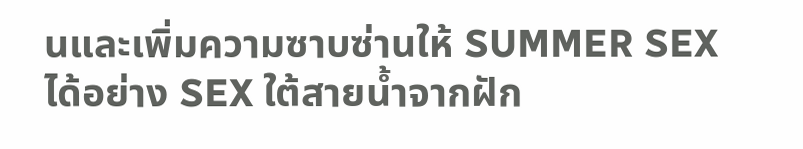นและเพิ่มความซาบซ่านให้ SUMMER SEX ได้อย่าง SEX ใต้สายน้ำจากฝัก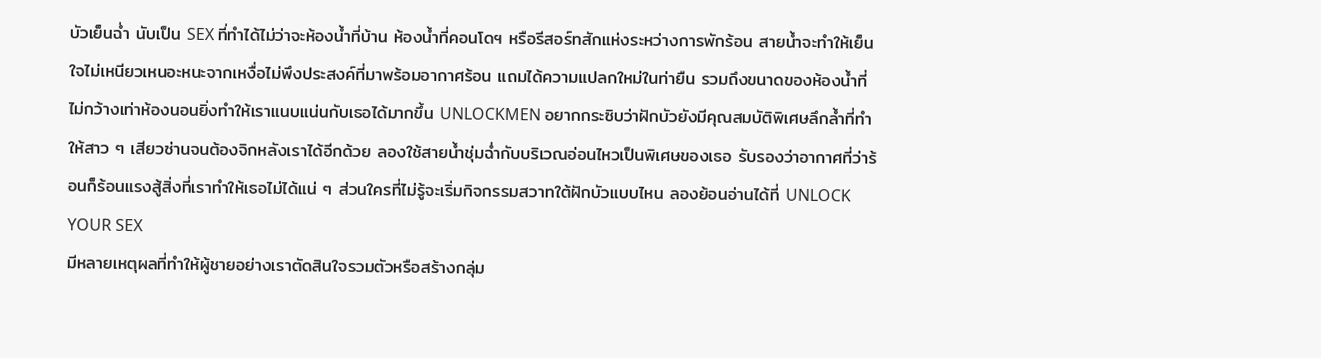บัวเย็นฉ่ำ นับเป็น SEX ที่ทำได้ไม่ว่าจะห้องน้ำที่บ้าน ห้องน้ำที่คอนโดฯ หรือรีสอร์ทสักแห่งระหว่างการพักร้อน สายน้ำจะทำให้เย็นใจไม่เหนียวเหนอะหนะจากเหงื่อไม่พึงประสงค์ที่มาพร้อมอากาศร้อน แถมได้ความแปลกใหม่ในท่ายืน รวมถึงขนาดของห้องน้ำที่ไม่กว้างเท่าห้องนอนยิ่งทำให้เราแนบแน่นกับเธอได้มากขึ้น UNLOCKMEN อยากกระซิบว่าฝักบัวยังมีคุณสมบัติพิเศษลึกล้ำที่ทำให้สาว ๆ เสียวซ่านจนต้องจิกหลังเราได้อีกด้วย ลองใช้สายน้ำชุ่มฉ่ำกับบริเวณอ่อนไหวเป็นพิเศษของเธอ รับรองว่าอากาศที่ว่าร้อนก็ร้อนแรงสู้สิ่งที่เราทำให้เธอไม่ได้แน่ ๆ ส่วนใครที่ไม่รู้จะเริ่มกิจกรรมสวาทใต้ฝักบัวแบบไหน ลองย้อนอ่านได้ที่ UNLOCK YOUR SEX
มีหลายเหตุผลที่ทำให้ผู้ชายอย่างเราตัดสินใจรวมตัวหรือสร้างกลุ่ม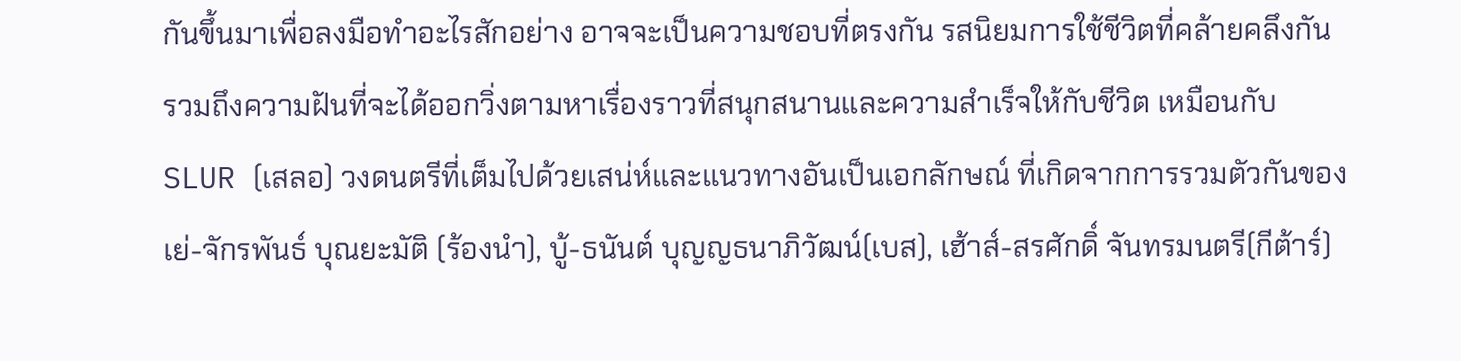กันขึ้นมาเพื่อลงมือทำอะไรสักอย่าง อาจจะเป็นความชอบที่ตรงกัน รสนิยมการใช้ชีวิตที่คล้ายคลึงกัน รวมถึงความฝันที่จะได้ออกวิ่งตามหาเรื่องราวที่สนุกสนานและความสำเร็จให้กับชีวิต เหมือนกับ SLUR (เสลอ) วงดนตรีที่เต็มไปด้วยเสน่ห์และแนวทางอันเป็นเอกลักษณ์ ที่เกิดจากการรวมตัวกันของ เย่-จักรพันธ์ บุณยะมัติ (ร้องนำ), บู้-ธนันต์ บุญญธนาภิวัฒน์(เบส), เฮ้าส์-สรศักดิ์ จันทรมนตรี(กีต้าร์)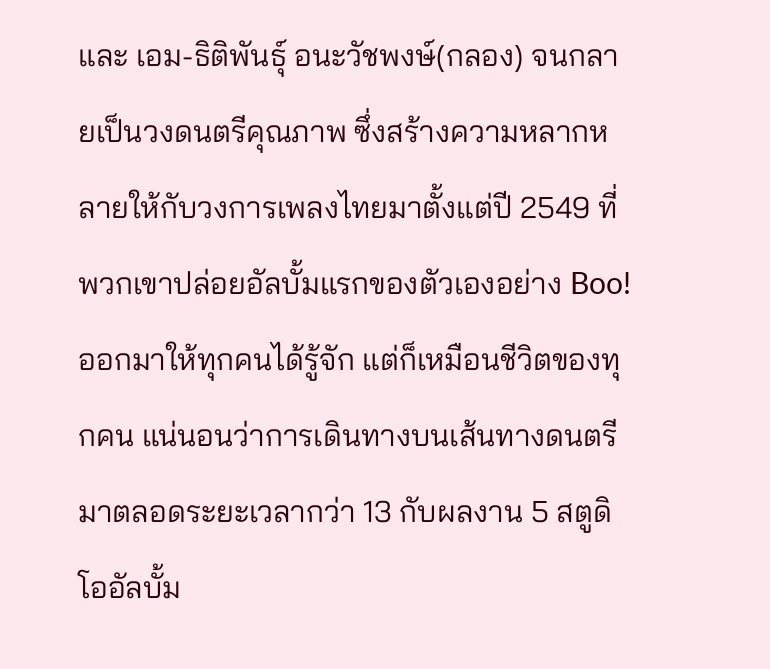และ เอม-ธิติพันธุ์ อนะวัชพงษ์(กลอง) จนกลายเป็นวงดนตรีคุณภาพ ซึ่งสร้างความหลากหลายให้กับวงการเพลงไทยมาตั้งแต่ปี 2549 ที่พวกเขาปล่อยอัลบั้มแรกของตัวเองอย่าง Boo! ออกมาให้ทุกคนได้รู้จัก แต่ก็เหมือนชีวิตของทุกคน แน่นอนว่าการเดินทางบนเส้นทางดนตรีมาตลอดระยะเวลากว่า 13 กับผลงาน 5 สตูดิโออัลบั้ม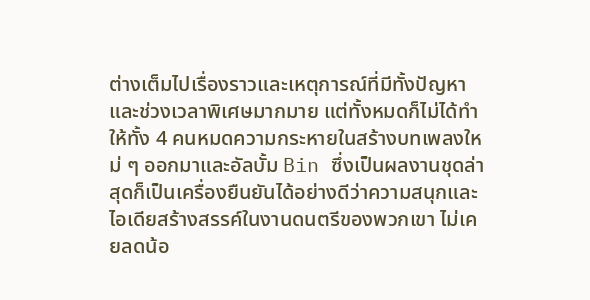ต่างเต็มไปเรื่องราวและเหตุการณ์ที่มีทั้งปัญหาและช่วงเวลาพิเศษมากมาย แต่ทั้งหมดก็ไม่ได้ทำให้ทั้ง 4 คนหมดความกระหายในสร้างบทเพลงใหม่ ๆ ออกมาและอัลบั้ม Bin ซึ่งเป็นผลงานชุดล่าสุดก็เป็นเครื่องยืนยันได้อย่างดีว่าความสนุกและไอเดียสร้างสรรค์ในงานดนตรีของพวกเขา ไม่เคยลดน้อ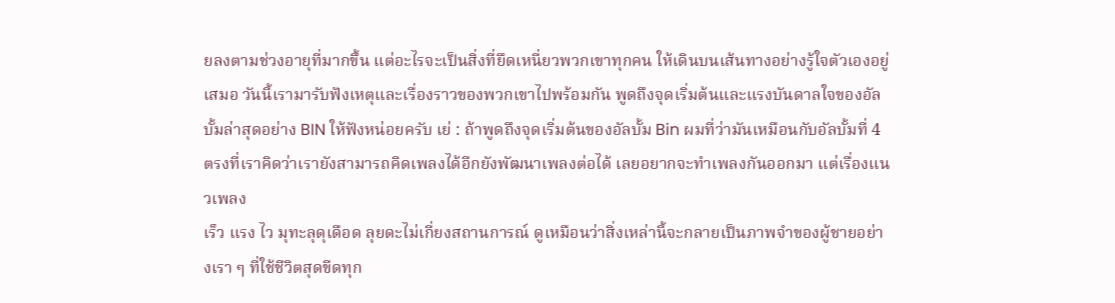ยลงตามช่วงอายุที่มากขึ้น แต่อะไรจะเป็นสิ่งที่ยึดเหนี่ยวพวกเขาทุกคน ให้เดินบนเส้นทางอย่างรู้ใจตัวเองอยู่เสมอ วันนี้เรามารับฟังเหตุและเรื่องราวของพวกเขาไปพร้อมกัน พูดถึงจุดเริ่มต้นและแรงบันดาลใจของอัลบั้มล่าสุดอย่าง BIN ให้ฟังหน่อยครับ เย่ : ถ้าพูดถึงจุดเริ่มต้นของอัลบั้ม Bin ผมที่ว่ามันเหมือนกับอัลบั้มที่ 4 ตรงที่เราคิดว่าเรายังสามารถคิดเพลงได้อีกยังพัฒนาเพลงต่อได้ เลยอยากจะทำเพลงกันออกมา แต่เรื่องแนวเพลง
เร็ว แรง ไว มุทะลุดุเดือด ลุยดะไม่เกี่ยงสถานการณ์ ดูเหมือนว่าสิ่งเหล่านี้จะกลายเป็นภาพจำของผู้ชายอย่างเรา ๆ ที่ใช้ชีวิตสุดขีดทุก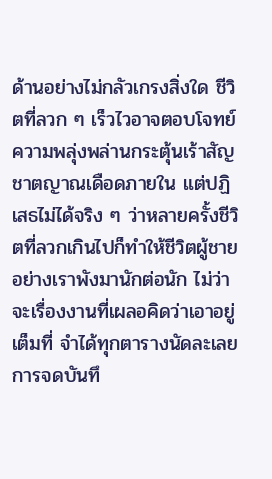ด้านอย่างไม่กลัวเกรงสิ่งใด ชีวิตที่ลวก ๆ เร็วไวอาจตอบโจทย์ความพลุ่งพล่านกระตุ้นเร้าสัญชาตญาณเดือดภายใน แต่ปฏิเสธไม่ได้จริง ๆ ว่าหลายครั้งชีวิตที่ลวกเกินไปก็ทำให้ชีวิตผู้ชายอย่างเราพังมานักต่อนัก ไม่ว่าจะเรื่องงานที่เผลอคิดว่าเอาอยู่เต็มที่ จำได้ทุกตารางนัดละเลยการจดบันทึ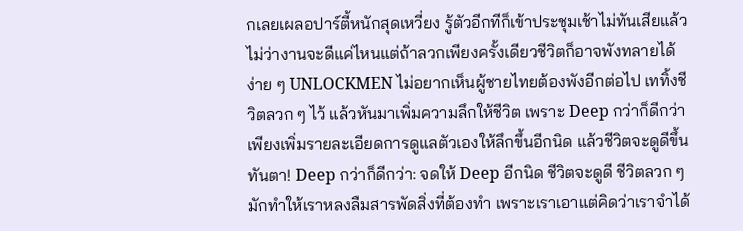กเลยเผลอปาร์ตี้หนักสุดเหวี่ยง รู้ตัวอีกทีก็เข้าประชุมเช้าไม่ทันเสียแล้ว ไม่ว่างานจะดีแค่ไหนแต่ถ้าลวกเพียงครั้งเดียวชีวิตก็อาจพังทลายได้ง่าย ๆ UNLOCKMEN ไม่อยากเห็นผู้ชายไทยต้องพังอีกต่อไป เททิ้งชีวิตลวก ๆ ไว้ แล้วหันมาเพิ่มความลึกให้ชีวิต เพราะ Deep กว่าก็ดีกว่า เพียงเพิ่มรายละเอียดการดูแลตัวเองให้ลึกขึ้นอีกนิด แล้วชีวิตจะดูดีขึ้นทันตา! Deep กว่าก็ดีกว่า: จดให้ Deep อีกนิด ชีวิตจะดูดี ชีวิตลวก ๆ มักทำให้เราหลงลืมสารพัดสิ่งที่ต้องทำ เพราะเราเอาแต่คิดว่าเราจำได้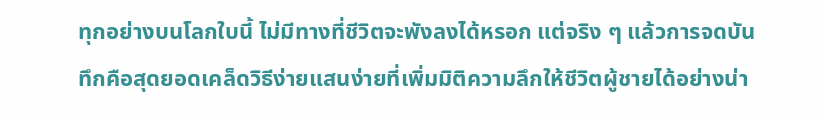ทุกอย่างบนโลกใบนี้ ไม่มีทางที่ชีวิตจะพังลงได้หรอก แต่จริง ๆ แล้วการจดบันทึกคือสุดยอดเคล็ดวิธีง่ายแสนง่ายที่เพิ่มมิติความลึกให้ชีวิตผู้ชายได้อย่างน่า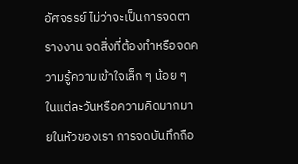อัศจรรย์ ไม่ว่าจะเป็นการจดตารางงาน จดสิ่งที่ต้องทำหรือจดความรู้ความเข้าใจเล็ก ๆ น้อย ๆ ในแต่ละวันหรือความคิดมากมายในหัวของเรา การจดบันทึกถือ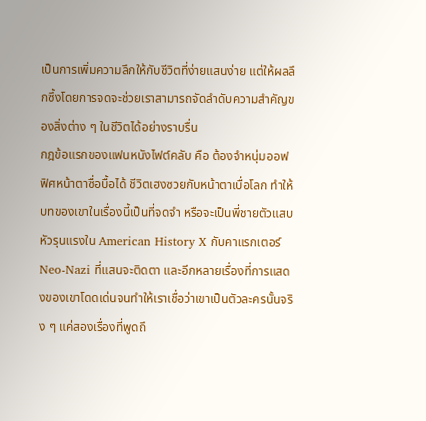เป็นการเพิ่มความลึกให้กับชีวิตที่ง่ายแสนง่าย แต่ให้ผลลึกซึ้งโดยการจดจะช่วยเราสามารถจัดลำดับความสำคัญของสิ่งต่าง ๆ ในชีวิตได้อย่างราบรื่น
กฎข้อแรกของแฟนหนังไฟต์คลับ คือ ต้องจำหนุ่มออฟฟิศหน้าตาซื่อบื้อได้ ชีวิตเฮงซวยกับหน้าตาเบื่อโลก ทำให้บทของเขาในเรื่องนี้เป็นที่จดจำ หรือจะเป็นพี่ชายตัวแสบหัวรุนแรงใน American History X กับคาแรกเตอร์ Neo-Nazi ที่แสนจะติดตา และอีกหลายเรื่องที่การแสดงของเขาโดดเด่นจนทำให้เราเชื่อว่าเขาเป็นตัวละครนั้นจริง ๆ แค่สองเรื่องที่พูดถึ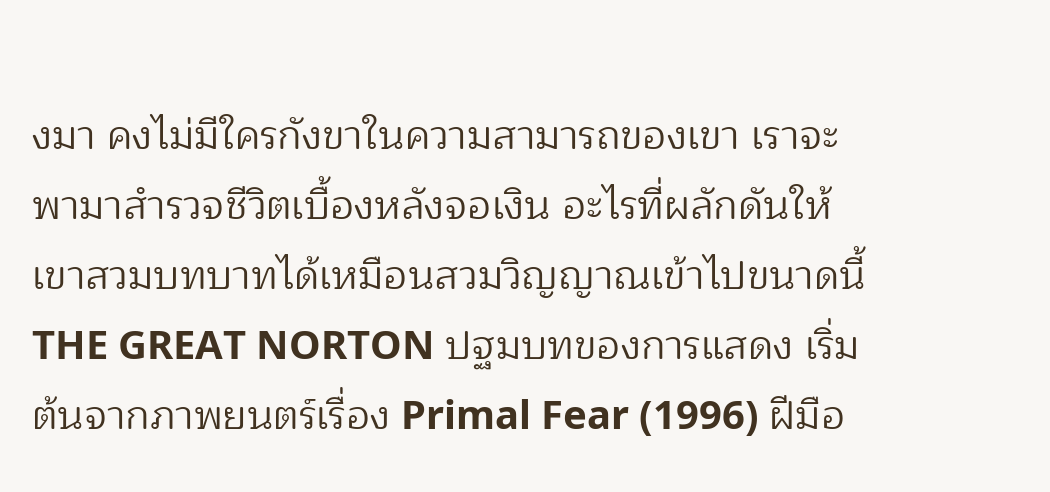งมา คงไม่มีใครกังขาในความสามารถของเขา เราจะพามาสำรวจชีวิตเบื้องหลังจอเงิน อะไรที่ผลักดันให้เขาสวมบทบาทได้เหมือนสวมวิญญาณเข้าไปขนาดนี้ THE GREAT NORTON ปฐมบทของการแสดง เริ่มต้นจากภาพยนตร์เรื่อง Primal Fear (1996) ฝีมือ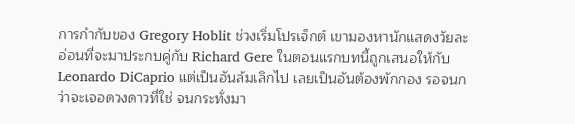การกำกับของ Gregory Hoblit ช่วงเริ่มโปรเจ็กต์ เขามองหานักแสดงวัยละอ่อนที่จะมาประกบคู่กับ Richard Gere ในตอนแรกบทนี้ถูกเสนอให้กับ Leonardo DiCaprio แต่เป็นอันล้มเลิกไป เลยเป็นอันต้องพักกอง รอจนกว่าจะเจอดวงดาวที่ใช่ จนกระทั่งมา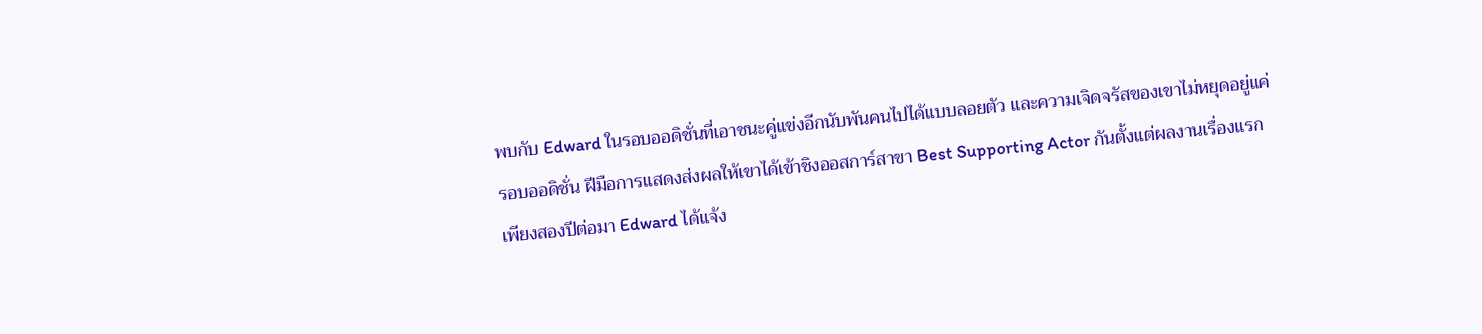พบกับ Edward ในรอบออดิชั่นที่เอาชนะคู่แข่งอีกนับพันคนไปได้แบบลอยตัว และความเจิดจรัสของเขาไม่หยุดอยู่แค่รอบออดิชั่น ฝีมือการแสดงส่งผลให้เขาได้เข้าชิงออสการ์สาขา Best Supporting Actor กันตั้งแต่ผลงานเรื่องแรก เพียงสองปีต่อมา Edward ได้แจ้ง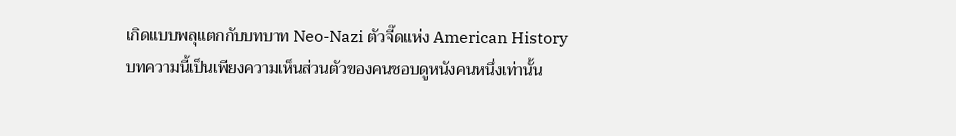เกิดแบบพลุแตกกับบทบาท Neo-Nazi ตัวจี๊ดแห่ง American History
บทความนี้เป็นเพียงความเห็นส่วนตัวของคนชอบดูหนังคนหนึ่งเท่านั้น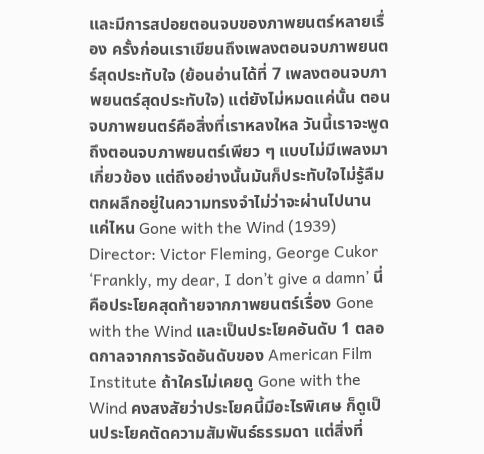และมีการสปอยตอนจบของภาพยนตร์หลายเรื่อง ครั้งก่อนเราเขียนถึงเพลงตอนจบภาพยนตร์สุดประทับใจ (ย้อนอ่านได้ที่ 7 เพลงตอนจบภาพยนตร์สุดประทับใจ) แต่ยังไม่หมดแค่นั้น ตอนจบภาพยนตร์คือสิ่งที่เราหลงใหล วันนี้เราจะพูดถึงตอนจบภาพยนตร์เพียว ๆ แบบไม่มีเพลงมาเกี่ยวข้อง แต่ถึงอย่างนั้นมันก็ประทับใจไม่รู้ลืม ตกผลึกอยู่ในความทรงจำไม่ว่าจะผ่านไปนานแค่ไหน Gone with the Wind (1939) Director: Victor Fleming, George Cukor ‘Frankly, my dear, I don’t give a damn’ นี่คือประโยคสุดท้ายจากภาพยนตร์เรื่อง Gone with the Wind และเป็นประโยคอันดับ 1 ตลอดกาลจากการจัดอันดับของ American Film Institute ถ้าใครไม่เคยดู Gone with the Wind คงสงสัยว่าประโยคนี้มีอะไรพิเศษ ก็ดูเป็นประโยคตัดความสัมพันธ์ธรรมดา แต่สิ่งที่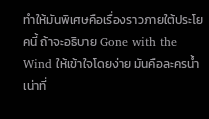ทำให้มันพิเศษคือเรื่องราวภายใต้ประโยคนี้ ถ้าจะอธิบาย Gone with the Wind ให้เข้าใจโดยง่าย มันคือละครน้ำเน่าที่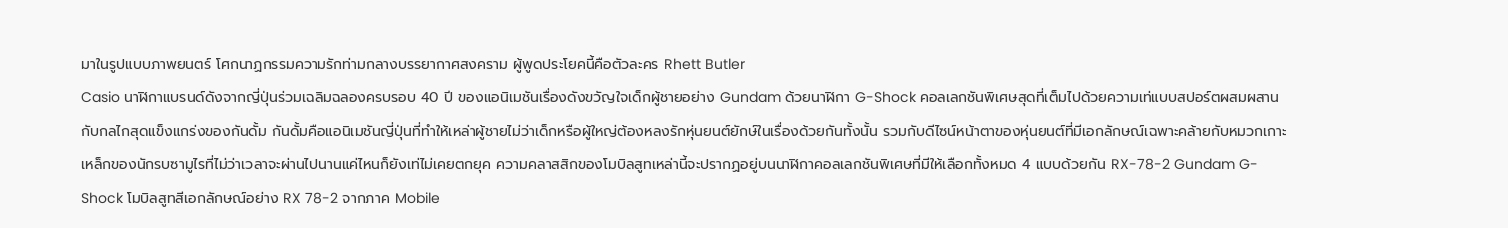มาในรูปแบบภาพยนตร์ โศกนาฏกรรมความรักท่ามกลางบรรยากาศสงคราม ผู้พูดประโยคนี้คือตัวละคร Rhett Butler
Casio นาฬิกาแบรนด์ดังจากญี่ปุ่นร่วมเฉลิมฉลองครบรอบ 40 ปี ของแอนิเมชันเรื่องดังขวัญใจเด็กผู้ชายอย่าง Gundam ด้วยนาฬิกา G-Shock คอลเลกชันพิเศษสุดที่เต็มไปด้วยความเท่แบบสปอร์ตผสมผสานกับกลไกสุดแข็งแกร่งของกันดั้ม กันดั้มคือแอนิเมชันญี่ปุ่นที่ทำให้เหล่าผู้ชายไม่ว่าเด็กหรือผู้ใหญ่ต้องหลงรักหุ่นยนต์ยักษ์ในเรื่องด้วยกันทั้งนั้น รวมกับดีไซน์หน้าตาของหุ่นยนต์ที่มีเอกลักษณ์เฉพาะคล้ายกับหมวกเกาะเหล็กของนักรบซามูไรที่ไม่ว่าเวลาจะผ่านไปนานแค่ไหนก็ยังเท่ไม่เคยตกยุค ความคลาสสิกของโมบิลสูทเหล่านี้จะปรากฏอยู่บนนาฬิกาคอลเลกชันพิเศษที่มีให้เลือกทั้งหมด 4 แบบด้วยกัน RX-78-2 Gundam G-Shock โมบิลสูทสีเอกลักษณ์อย่าง RX 78-2 จากภาค Mobile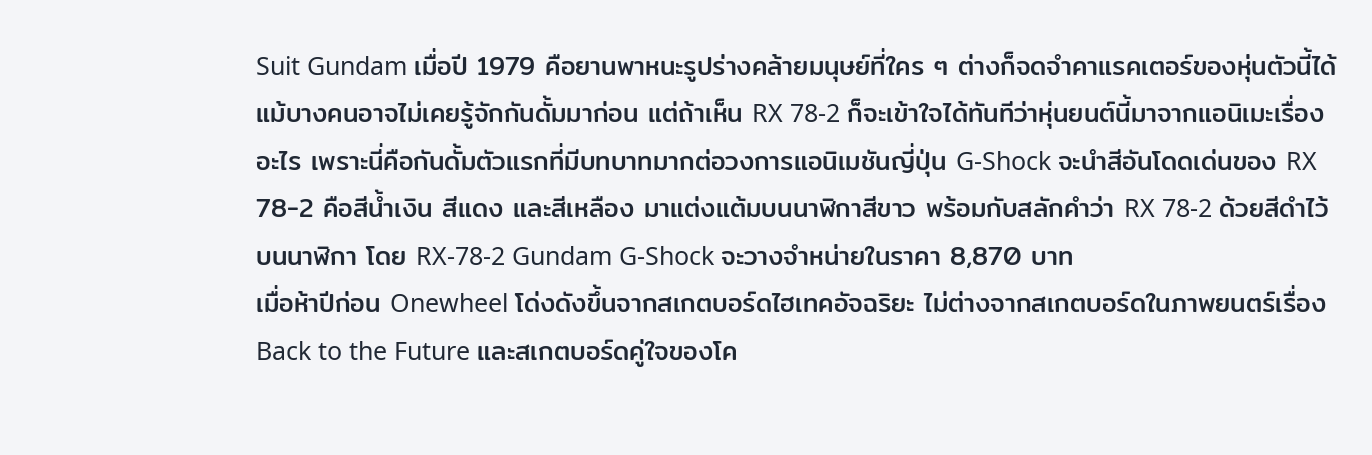Suit Gundam เมื่อปี 1979 คือยานพาหนะรูปร่างคล้ายมนุษย์ที่ใคร ๆ ต่างก็จดจำคาแรคเตอร์ของหุ่นตัวนี้ได้ แม้บางคนอาจไม่เคยรู้จักกันดั้มมาก่อน แต่ถ้าเห็น RX 78-2 ก็จะเข้าใจได้ทันทีว่าหุ่นยนต์นี้มาจากแอนิเมะเรื่องอะไร เพราะนี่คือกันดั้มตัวแรกที่มีบทบาทมากต่อวงการแอนิเมชันญี่ปุ่น G-Shock จะนำสีอันโดดเด่นของ RX 78-2 คือสีน้ำเงิน สีแดง และสีเหลือง มาแต่งแต้มบนนาฬิกาสีขาว พร้อมกับสลักคำว่า RX 78-2 ด้วยสีดำไว้บนนาฬิกา โดย RX-78-2 Gundam G-Shock จะวางจำหน่ายในราคา 8,870 บาท
เมื่อห้าปีก่อน Onewheel โด่งดังขึ้นจากสเกตบอร์ดไฮเทคอัจฉริยะ ไม่ต่างจากสเกตบอร์ดในภาพยนตร์เรื่อง Back to the Future และสเกตบอร์ดคู่ใจของโค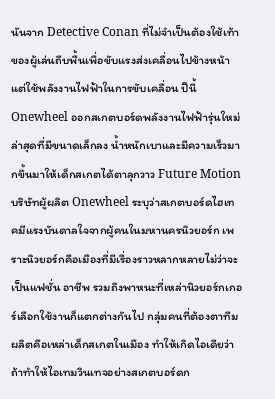นันจาก Detective Conan ที่ไม่จำเป็นต้องใช้เท้าของผู้เล่นถีบพื้นเพื่อขับแรงส่งเคลื่อนไปข้างหน้า แต่ใช้พลังงานไฟฟ้าในการขับเคลื่อน ปีนี้ Onewheel ออกสเกตบอร์ดพลังงานไฟฟ้ารุ่นใหม่ล่าสุดที่มีขนาดเล็กลง น้ำหนักเบาและมีความเร็วมากขึ้นมาให้เด็กสเกตได้ตาลุกวาว Future Motion บริษัทผู้ผลิต Onewheel ระบุว่าสเกตบอร์ดไฮเทคมีแรงบันดาลใจจากผู้คนในมหานครนิวยอร์ก เพราะนิวยอร์กคือเมืองที่มีเรื่องราวหลากหลายไม่ว่าจะเป็นแฟชั่น อาชีพ รวมถึงพาหนะที่เหล่านิวยอร์กเกอร์เลือกใช้งานก็แตกต่างกันไป กลุ่มคนที่ต้องตาทีมผลิตคือเหล่าเด็กสเกตในเมือง ทำให้เกิดไอเดียว่าถ้าทำให้ไอเทมวินเทจอย่างสเกตบอร์ดก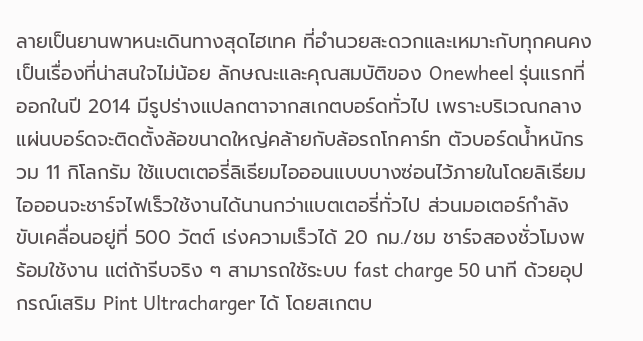ลายเป็นยานพาหนะเดินทางสุดไฮเทค ที่อำนวยสะดวกและเหมาะกับทุกคนคงเป็นเรื่องที่น่าสนใจไม่น้อย ลักษณะและคุณสมบัติของ Onewheel รุ่นแรกที่ออกในปี 2014 มีรูปร่างแปลกตาจากสเกตบอร์ดทั่วไป เพราะบริเวณกลางแผ่นบอร์ดจะติดตั้งล้อขนาดใหญ่คล้ายกับล้อรถโกคาร์ท ตัวบอร์ดน้ำหนักรวม 11 กิโลกรัม ใช้แบตเตอรี่ลิเธียมไอออนแบบบางซ่อนไว้ภายในโดยลิเธียมไอออนจะชาร์จไฟเร็วใช้งานได้นานกว่าแบตเตอรี่ทั่วไป ส่วนมอเตอร์กำลังขับเคลื่อนอยู่ที่ 500 วัตต์ เร่งความเร็วได้ 20 กม./ชม ชาร์จสองชั่วโมงพร้อมใช้งาน แต่ถ้ารีบจริง ๆ สามารถใช้ระบบ fast charge 50 นาที ด้วยอุปกรณ์เสริม Pint Ultracharger ได้ โดยสเกตบ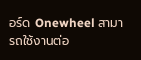อร์ด Onewheel สามารถใช้งานต่อ